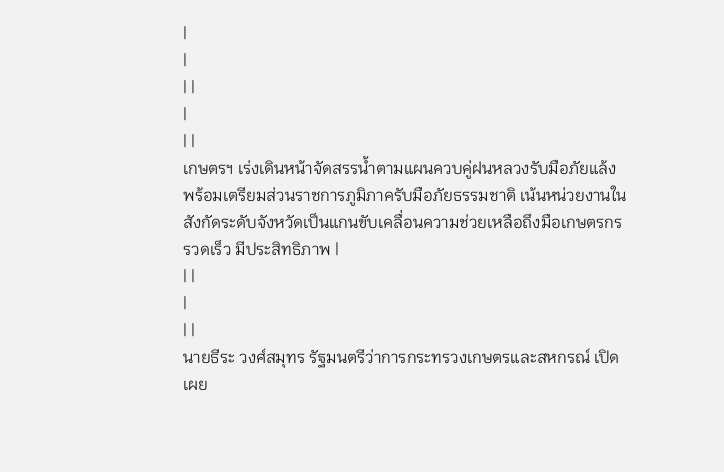|
|
| |
|
| |
เกษตรฯ เร่งเดินหน้าจัดสรรน้ำตามแผนควบคู่ฝนหลวงรับมือภัยแล้ง พร้อมเตรียมส่วนราชการภูมิภาครับมือภัยธรรมชาติ เน้นหน่วยงานในสังกัดระดับจังหวัดเป็นแกนขับเคลื่อนความช่วยเหลือถึงมือเกษตรกรรวดเร็ว มีประสิทธิภาพ |
| |
|
| |
นายธีระ วงศ์สมุทร รัฐมนตรีว่าการกระทรวงเกษตรและสหกรณ์ เปิดเผย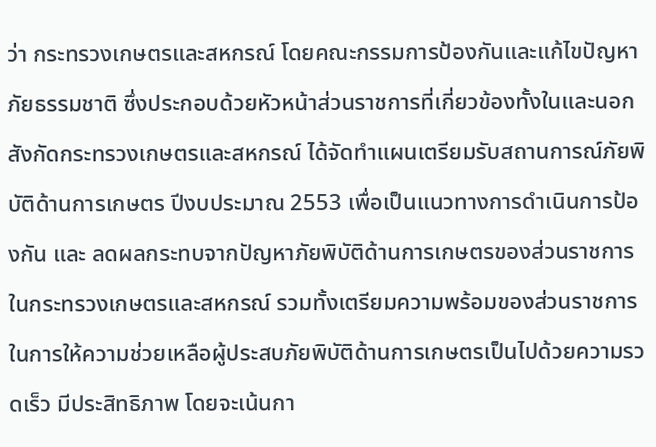ว่า กระทรวงเกษตรและสหกรณ์ โดยคณะกรรมการป้องกันและแก้ไขปัญหาภัยธรรมชาติ ซึ่งประกอบด้วยหัวหน้าส่วนราชการที่เกี่ยวข้องทั้งในและนอกสังกัดกระทรวงเกษตรและสหกรณ์ ได้จัดทำแผนเตรียมรับสถานการณ์ภัยพิบัติด้านการเกษตร ปีงบประมาณ 2553 เพื่อเป็นแนวทางการดำเนินการป้องกัน และ ลดผลกระทบจากปัญหาภัยพิบัติด้านการเกษตรของส่วนราชการในกระทรวงเกษตรและสหกรณ์ รวมทั้งเตรียมความพร้อมของส่วนราชการในการให้ความช่วยเหลือผู้ประสบภัยพิบัติด้านการเกษตรเป็นไปด้วยความรวดเร็ว มีประสิทธิภาพ โดยจะเน้นกา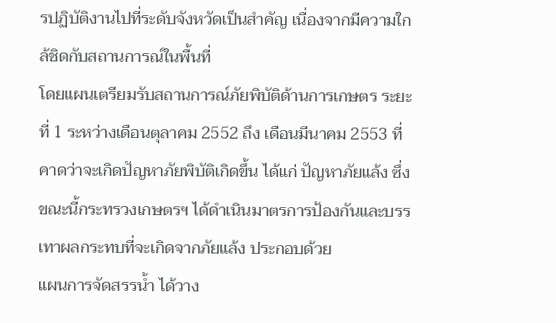รปฏิบัติงานไปที่ระดับจังหวัดเป็นสำคัญ เนื่องจากมีความใกล้ชิดกับสถานการณ์ในพื้นที่
โดยแผนเตรียมรับสถานการณ์ภัยพิบัติด้านการเกษตร ระยะที่ 1 ระหว่างเดือนตุลาคม 2552 ถึง เดือนมีนาคม 2553 ที่คาดว่าจะเกิดปัญหาภัยพิบัติเกิดขึ้น ได้แก่ ปัญหาภัยแล้ง ซึ่งขณะนี้กระทรวงเกษตรฯ ได้ดำเนินมาตรการป้องกันและบรรเทาผลกระทบที่จะเกิดจากภัยแล้ง ประกอบด้วย
แผนการจัดสรรน้ำ ได้วาง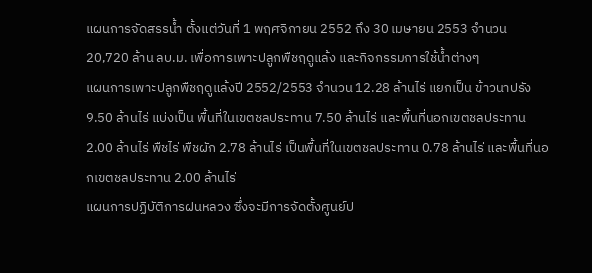แผนการจัดสรรน้ำ ตั้งแต่วันที่ 1 พฤศจิกายน 2552 ถึง 30 เมษายน 2553 จำนวน 20,720 ล้าน ลบ.ม. เพื่อการเพาะปลูกพืชฤดูแล้ง และกิจกรรมการใช้น้ำต่างๆ
แผนการเพาะปลูกพืชฤดูแล้งปี 2552/2553 จำนวน 12.28 ล้านไร่ แยกเป็น ข้าวนาปรัง 9.50 ล้านไร่ แบ่งเป็น พื้นที่ในเขตชลประทาน 7.50 ล้านไร่ และพื้นที่นอกเขตชลประทาน 2.00 ล้านไร่ พืชไร่ พืชผัก 2.78 ล้านไร่ เป็นพื้นที่ในเขตชลประทาน 0.78 ล้านไร่ และพื้นที่นอกเขตชลประทาน 2.00 ล้านไร่
แผนการปฏิบัติการฝนหลวง ซึ่งจะมีการจัดตั้งศูนย์ป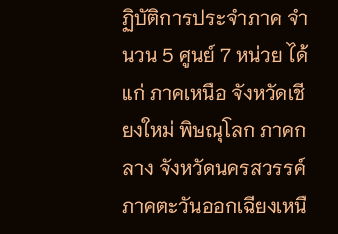ฏิบัติการประจำภาค จำนวน 5 ศูนย์ 7 หน่วย ได้แก่ ภาคเหนือ จังหวัดเชียงใหม่ พิษณุโลก ภาคกลาง จังหวัดนครสวรรค์ ภาคตะวันออกเฉียงเหนื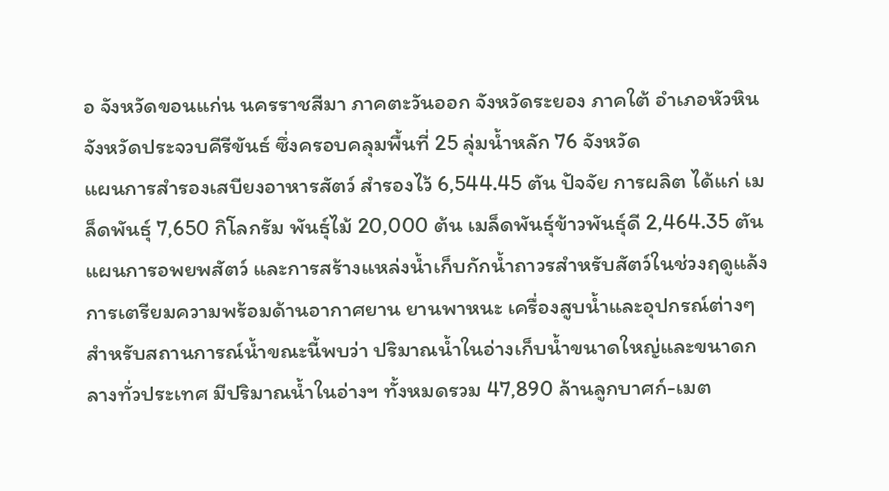อ จังหวัดขอนแก่น นครราชสีมา ภาคตะวันออก จังหวัดระยอง ภาคใต้ อำเภอหัวหิน จังหวัดประจวบคีรีขันธ์ ซึ่งครอบคลุมพื้นที่ 25 ลุ่มน้ำหลัก 76 จังหวัด
แผนการสำรองเสบียงอาหารสัตว์ สำรองไว้ 6,544.45 ตัน ปัจจัย การผลิต ได้แก่ เมล็ดพันธุ์ 7,650 กิโลกรัม พันธุ์ไม้ 20,000 ต้น เมล็ดพันธุ์ข้าวพันธุ์ดี 2,464.35 ตัน
แผนการอพยพสัตว์ และการสร้างแหล่งน้ำเก็บกักน้ำถาวรสำหรับสัตว์ในช่วงฤดูแล้ง
การเตรียมความพร้อมด้านอากาศยาน ยานพาหนะ เครื่องสูบน้ำและอุปกรณ์ต่างๆ
สำหรับสถานการณ์น้ำขณะนี้พบว่า ปริมาณน้ำในอ่างเก็บน้ำขนาดใหญ่และขนาดกลางทั่วประเทศ มีปริมาณน้ำในอ่างฯ ทั้งหมดรวม 47,890 ล้านลูกบาศก์-เมต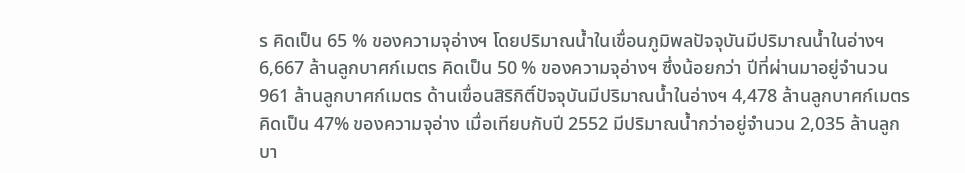ร คิดเป็น 65 % ของความจุอ่างฯ โดยปริมาณน้ำในเขื่อนภูมิพลปัจจุบันมีปริมาณน้ำในอ่างฯ 6,667 ล้านลูกบาศก์เมตร คิดเป็น 50 % ของความจุอ่างฯ ซึ่งน้อยกว่า ปีที่ผ่านมาอยู่จำนวน 961 ล้านลูกบาศก์เมตร ด้านเขื่อนสิริกิติ์ปัจจุบันมีปริมาณน้ำในอ่างฯ 4,478 ล้านลูกบาศก์เมตร คิดเป็น 47% ของความจุอ่าง เมื่อเทียบกับปี 2552 มีปริมาณน้ำกว่าอยู่จำนวน 2,035 ล้านลูกบา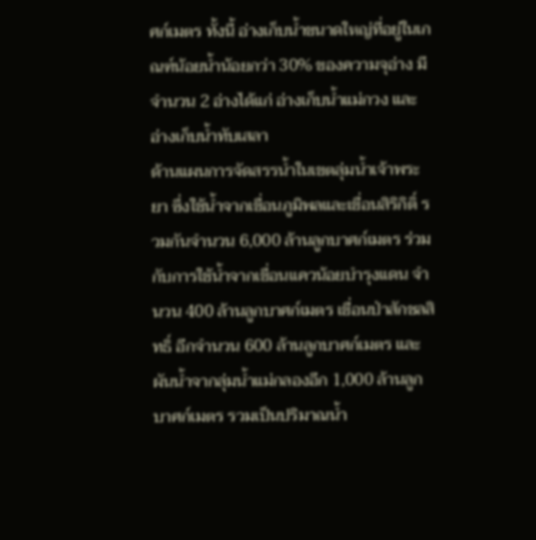ศก์เมตร ทั้งนี้ อ่างเก็บน้ำขนาดใหญ่ที่อยู่ในเกณฑ์น้อยน้ำน้อยกว่า 30% ของความจุอ่าง มีจำนวน 2 อ่างได้แก่ อ่างเก็บน้ำแม่กวง และอ่างเก็บน้ำทับเสลา
ด้านแผนการจัดสรรน้ำในเขตลุ่มน้ำเจ้าพระยา ซึ่งใช้น้ำจากเขื่อนภูมิพลและเขื่อนสิริกิติ์ รวมกันจำนวน 6,000 ล้านลูกบาศก์เมตร ร่วมกับการใช้น้ำจากเขื่อนแควน้อยบำรุงแดน จำนวน 400 ล้านลูกบาศก์เมตร เขื่อนป่าสักชลสิทธิ์ อีกจำนวน 600 ล้านลูกบาศก์เมตร และผันน้ำจากลุ่มน้ำแม่กลองอีก 1,000 ล้านลูกบาศก์เมตร รวมเป็นปริมาณน้ำ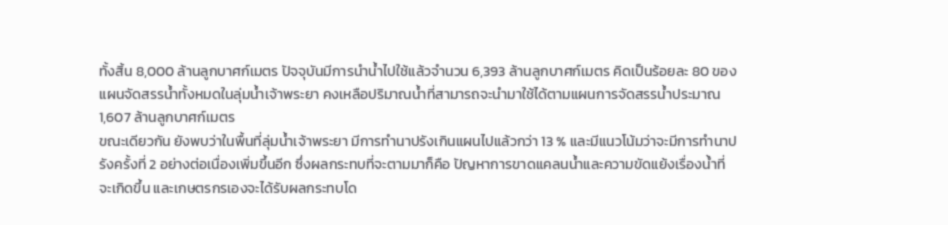ทั้งสิ้น 8,000 ล้านลูกบาศก์เมตร ปัจจุบันมีการนำน้ำไปใช้แล้วจำนวน 6,393 ล้านลูกบาศก์เมตร คิดเป็นร้อยละ 80 ของแผนจัดสรรน้ำทั้งหมดในลุ่มน้ำเจ้าพระยา คงเหลือปริมาณน้ำที่สามารถจะนำมาใช้ได้ตามแผนการจัดสรรน้ำประมาณ 1,607 ล้านลูกบาศก์เมตร
ขณะเดียวกัน ยังพบว่าในพื้นที่ลุ่มน้ำเจ้าพระยา มีการทำนาปรังเกินแผนไปแล้วกว่า 13 % และมีแนวโน้มว่าจะมีการทำนาปรังครั้งที่ 2 อย่างต่อเนื่องเพิ่มขึ้นอีก ซึ่งผลกระทบที่จะตามมาก็คือ ปัญหาการขาดแคลนน้ำและความขัดแย้งเรื่องน้ำที่จะเกิดขึ้น และเกษตรกรเองจะได้รับผลกระทบโด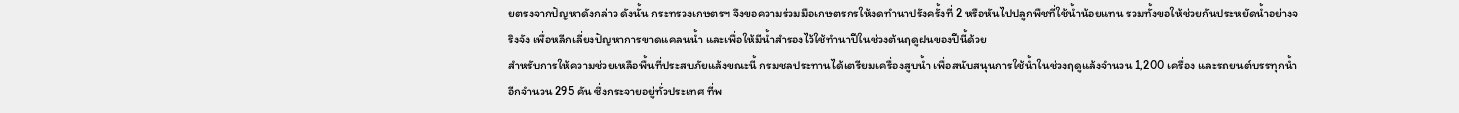ยตรงจากปัญหาดังกล่าว ดังนั้น กระทรวงเกษตรฯ จึงขอความร่วมมือเกษตรกรให้งดทำนาปรังครั้งที่ 2 หรือหันไปปลูกพืชที่ใช้น้ำน้อยแทน รวมทั้งขอให้ช่วยกันประหยัดน้ำอย่างจริงจัง เพื่อหลีกเลี่ยงปัญหาการขาดแคลนน้ำ และเพื่อให้มีน้ำสำรองไว้ใช้ทำนาปีในช่วงต้นฤดูฝนของปีนี้ด้วย
สำหรับการให้ความช่วยเหลือพื้นที่ประสบภัยแล้งขณะนี้ กรมชลประทานได้เตรียมเครื่องสูบน้ำ เพื่อสนับสนุนการใช้น้ำในช่วงฤดูแล้งจำนวน 1,200 เครื่อง และรถยนต์บรรทุกน้ำอีกจำนวน 295 คัน ซึ่งกระจายอยู่ทั่วประเทศ ที่พ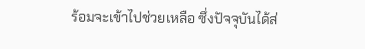ร้อมจะเข้าไปช่วยเหลือ ซึ่งปัจจุบันได้ส่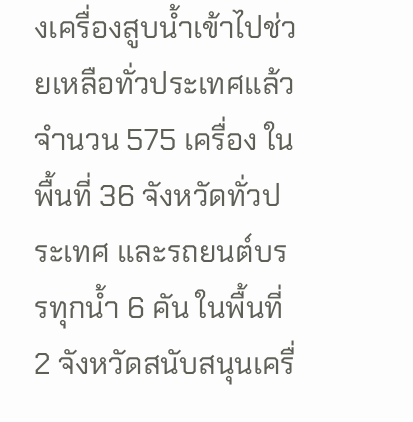งเครื่องสูบน้ำเข้าไปช่วยเหลือทั่วประเทศแล้ว จำนวน 575 เครื่อง ในพื้นที่ 36 จังหวัดทั่วประเทศ และรถยนต์บรรทุกน้ำ 6 คัน ในพื้นที่ 2 จังหวัดสนับสนุนเครื่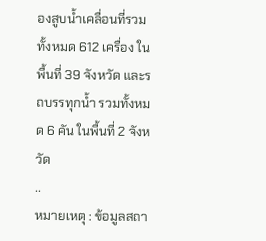องสูบน้ำเคลื่อนที่รวมทั้งหมด 612 เครื่อง ในพื้นที่ 39 จังหวัด และรถบรรทุกน้ำ รวมทั้งหมด 6 คัน ในพื้นที่ 2 จังหวัด
..
หมายเหตุ : ข้อมูลสถา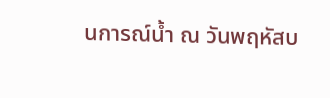นการณ์น้ำ ณ วันพฤหัสบ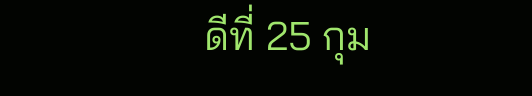ดีที่ 25 กุม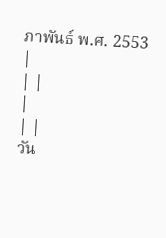ภาพันธ์ พ.ศ. 2553
|
| |
|
| |
วัน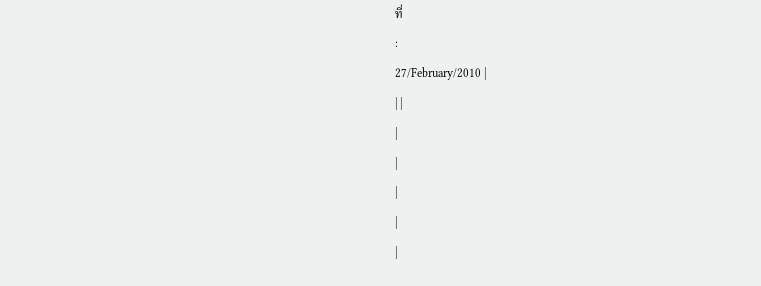ที่
:
27/February/2010 |
| |
|
|
|
|
|